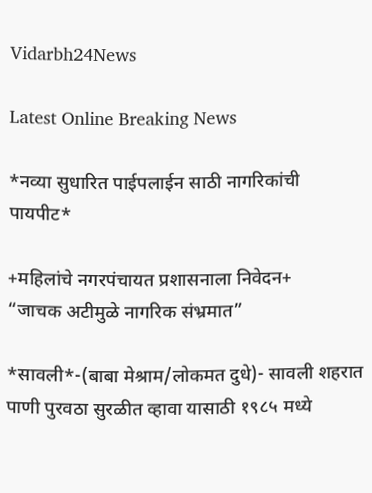Vidarbh24News

Latest Online Breaking News

*नव्या सुधारित पाईपलाईन साठी नागरिकांची पायपीट*

+महिलांचे नगरपंचायत प्रशासनाला निवेदन+
“जाचक अटीमुळे नागरिक संभ्रमात”

*सावली*-(बाबा मेश्राम/लोकमत दुधे)- सावली शहरात पाणी पुरवठा सुरळीत व्हावा यासाठी १९८५ मध्ये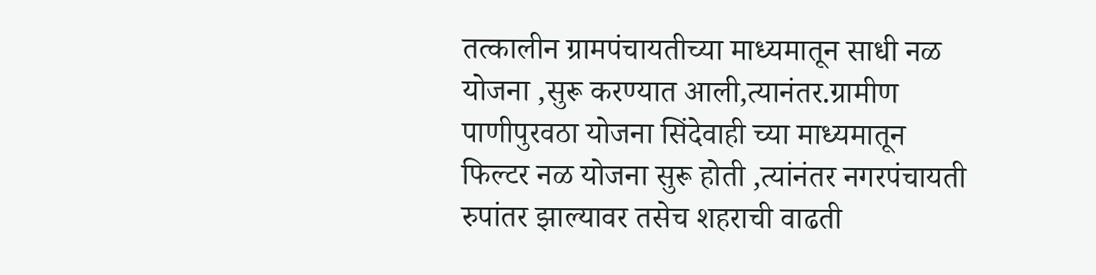तत्कालीन ग्रामपंचायतीच्या माध्यमातून साधी नळ योजना ,सुरू करण्यात आली,त्यानंतर.ग्रामीण पाणीपुरवठा योजना सिंदेवाही च्या माध्यमातून फिल्टर नळ योजना सुरू होती ,त्यांनंतर नगरपंचायती रुपांतर झाल्यावर तसेच शहराची वाढती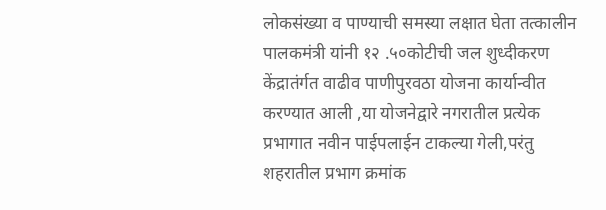लोकसंख्या व पाण्याची समस्या लक्षात घेता तत्कालीन पालकमंत्री यांनी १२ .५०कोटीची जल शुध्दीकरण केंद्रातंर्गत वाढीव पाणीपुरवठा योजना कार्यान्वीत करण्यात आली ,या योजनेद्वारे नगरातील प्रत्येक प्रभागात नवीन पाईपलाईन टाकल्या गेली,परंतु शहरातील प्रभाग क्रमांक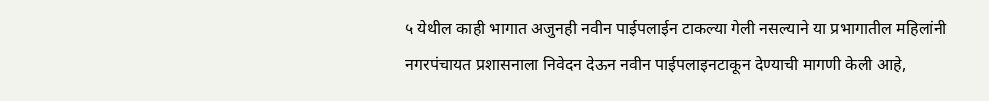५ येथील काही भागात अजुनही नवीन पाईपलाईन टाकल्या गेली नसल्याने या प्रभागातील महिलांनी नगरपंचायत प्रशासनाला निवेदन देऊन नवीन पाईपलाइनटाकून देण्याची मागणी केली आहे,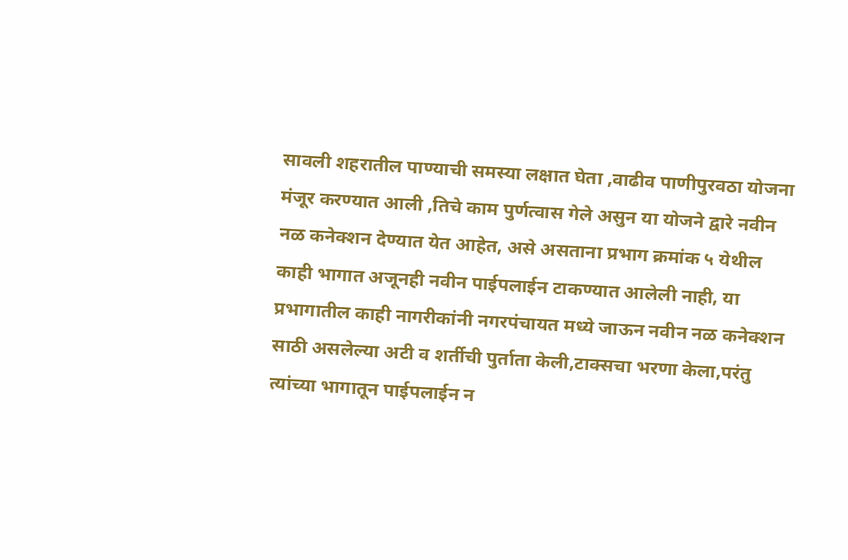सावली शहरातील पाण्याची समस्या लक्षात घेता ,वाढीव पाणीपुरवठा योजना मंजूर करण्यात आली ,तिचे काम पुर्णत्वास गेले असुन या योजने द्वारे नवीन नळ कनेक्शन देण्यात येत आहेत, असे असताना प्रभाग क्रमांक ५ येथील काही भागात अजूनही नवीन पाईपलाईन टाकण्यात आलेली नाही, या प्रभागातील काही नागरीकांनी नगरपंचायत मध्ये जाऊन नवीन नळ कनेक्शन साठी असलेल्या अटी व शर्तीची पुर्ताता केली,टाक्सचा भरणा केला,परंतु त्यांच्या भागातून पाईपलाईन न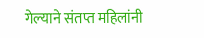गेल्याने संतप्त महिलांनी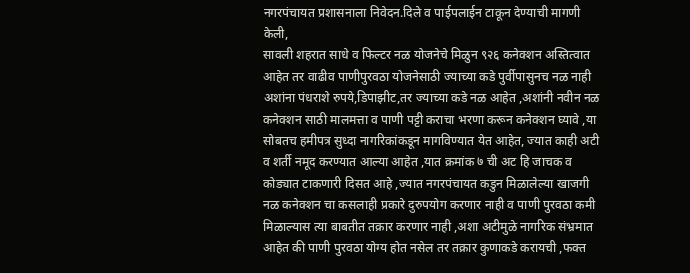नगरपंचायत प्रशासनाला निवेदन.दिले व पाईपलाईन टाकून देण्याची मागणी केली,
सावली शहरात साधे व फिल्टर नळ योजनेचे मिळुन ९२६ कनेक्शन अस्तित्वात आहेत तर वाढीव पाणीपुरवठा योजनेसाठी ज्याच्या कडे पुर्वीपासुनच नळ नाही अशांना पंधराशे रुपये,डिपाझीट,तर ज्याच्या कडे नळ आहेत ,अशांनी नवीन नळ कनेक्शन साठी मालमत्ता व पाणी पट्टी कराचा भरणा करून कनेक्शन घ्यावे ,या सोबतच हमीपत्र सुध्दा नागरिकांकडून मागविण्यात येत आहेत, ज्यात काही अटी व शर्ती नमूद करण्यात आल्या आहेत ,यात क्रमांक ७ ची अट हि जाचक व कोड्यात टाकणारी दिसत आहे ,ज्यात नगरपंचायत कडुन मिळालेल्या खाजगी नळ कनेक्शन चा कसलाही प्रकारे दुरुपयोग करणार नाही व पाणी पुरवठा कमी मिळाल्यास त्या बाबतीत तक्रार करणार नाही ,अशा अटीमुळे नागरिक संभ्रमात आहेत की पाणी पुरवठा योग्य होत नसेल तर तक्रार कुणाकडे करायची ,फक्त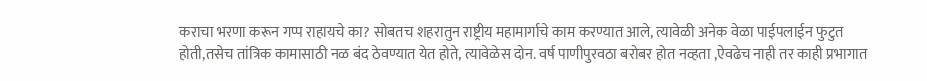कराचा भरणा करून गप्प राहायचे का? सोबतच शहरातुन राष्ट्रीय महामार्गाचे काम करण्यात आले, त्यावेळी अनेक वेळा पाईपलाईन फुटुत होती,तसेच तांत्रिक कामासाठी नळ बंद ठेवण्यात येत होते, त्यावेळेस दोन. वर्ष पाणीपुरवठा बरोबर होत नव्हता ,ऐवढेच नाही तर काही प्रभागात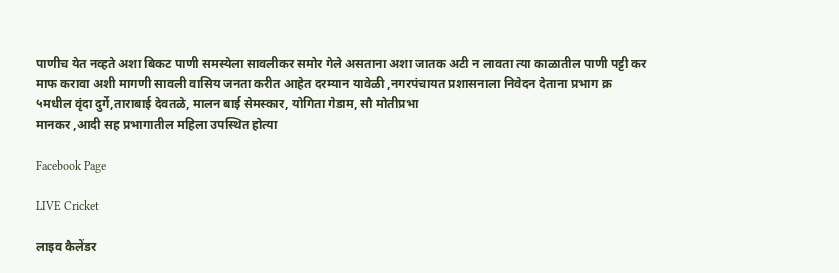पाणीच येत नव्हते अशा बिकट पाणी समस्येला सावलीकर समोर गेले असताना अशा जातक अटी न लावता त्या काळातील पाणी पट्टी कर माफ करावा अशी मागणी सावली वासिय जनता करीत आहेत दरम्यान यावेळी ,नगरपंचायत प्रशासनाला निवेदन देताना प्रभाग क्र ५मधील वृंदा दुर्गे,ताराबाई देवतळे, मालन बाई सेमस्कार, योगिता गेडाम, सौ मोतीप्रभा
मानकर ,आदी सह प्रभागातील महिला उपस्थित होत्या

Facebook Page

LIVE Cricket

लाइव कैलेंडर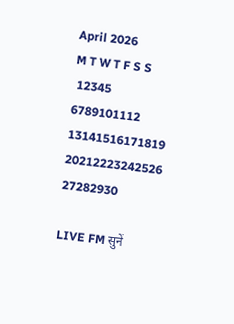April 2026
M T W T F S S
 12345
6789101112
13141516171819
20212223242526
27282930

LIVE FM सुनें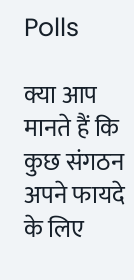Polls

क्या आप मानते हैं कि कुछ संगठन अपने फायदे के लिए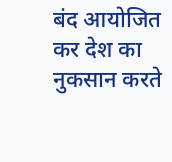बंद आयोजित कर देश का नुकसान करते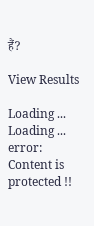हैं?

View Results

Loading ... Loading ...
error: Content is protected !!